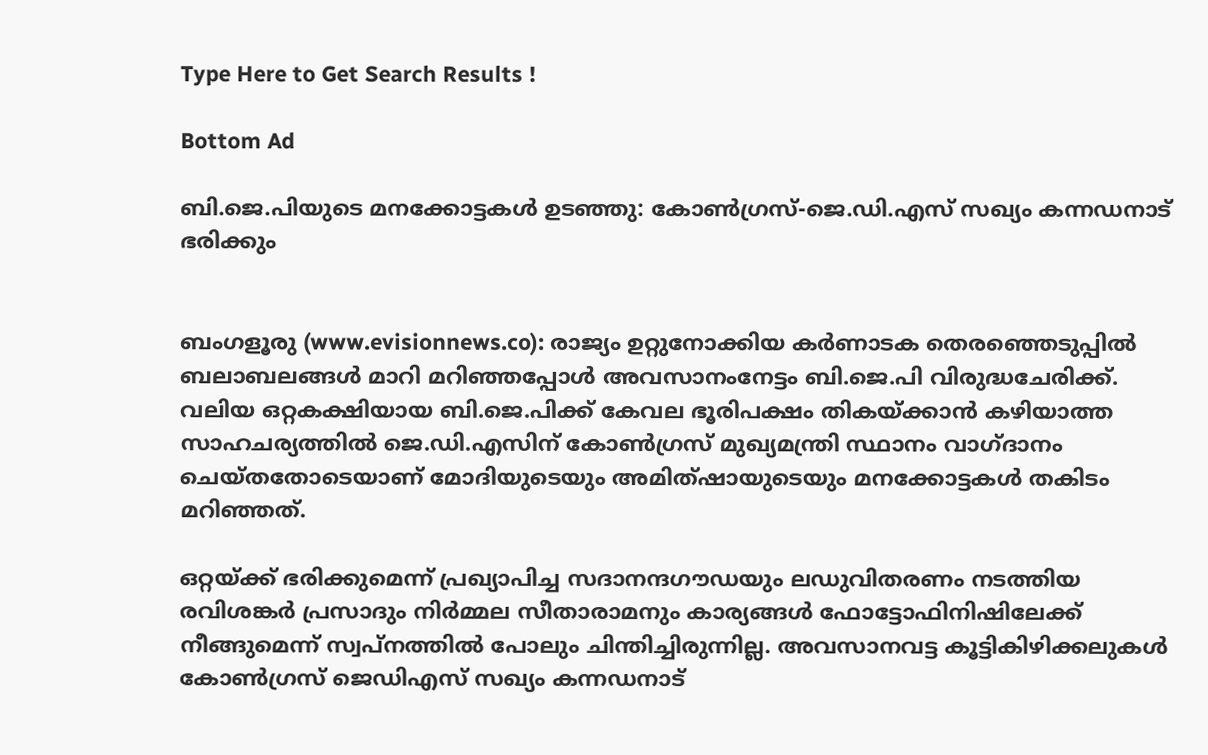Type Here to Get Search Results !

Bottom Ad

ബി.ജെ.പിയുടെ മനക്കോട്ടകള്‍ ഉടഞ്ഞു: കോണ്‍ഗ്രസ്-ജെ.ഡി.എസ് സഖ്യം കന്നഡനാട് ഭരിക്കും


ബംഗളൂരു (www.evisionnews.co): രാജ്യം ഉറ്റുനോക്കിയ കര്‍ണാടക തെരഞ്ഞെടുപ്പില്‍ ബലാബലങ്ങള്‍ മാറി മറിഞ്ഞപ്പോള്‍ അവസാനംനേട്ടം ബി.ജെ.പി വിരുദ്ധചേരിക്ക്. വലിയ ഒറ്റകക്ഷിയായ ബി.ജെ.പിക്ക് കേവല ഭൂരിപക്ഷം തികയ്ക്കാന്‍ കഴിയാത്ത സാഹചര്യത്തില്‍ ജെ.ഡി.എസിന് കോണ്‍ഗ്രസ് മുഖ്യമന്ത്രി സ്ഥാനം വാഗ്ദാനം ചെയ്തതോടെയാണ് മോദിയുടെയും അമിത്ഷായുടെയും മനക്കോട്ടകള്‍ തകിടം മറിഞ്ഞത്.

ഒറ്റയ്ക്ക് ഭരിക്കുമെന്ന് പ്രഖ്യാപിച്ച സദാനന്ദഗൗഡയും ലഡുവിതരണം നടത്തിയ രവിശങ്കര്‍ പ്രസാദും നിര്‍മ്മല സീതാരാമനും കാര്യങ്ങള്‍ ഫോട്ടോഫിനിഷിലേക്ക് നീങ്ങുമെന്ന് സ്വപ്നത്തില്‍ പോലും ചിന്തിച്ചിരുന്നില്ല. അവസാനവട്ട കൂട്ടികിഴിക്കലുകള്‍ കോണ്‍ഗ്രസ് ജെഡിഎസ് സഖ്യം കന്നഡനാട്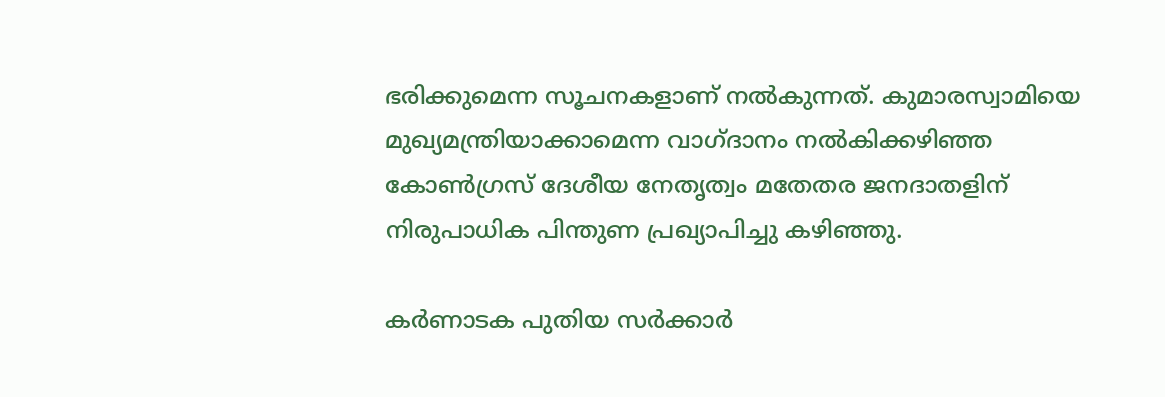ഭരിക്കുമെന്ന സൂചനകളാണ് നല്‍കുന്നത്. കുമാരസ്വാമിയെ മുഖ്യമന്ത്രിയാക്കാമെന്ന വാഗ്ദാനം നല്‍കിക്കഴിഞ്ഞ കോണ്‍ഗ്രസ് ദേശീയ നേതൃത്വം മതേതര ജനദാതളിന് നിരുപാധിക പിന്തുണ പ്രഖ്യാപിച്ചു കഴിഞ്ഞു.

കര്‍ണാടക പുതിയ സര്‍ക്കാര്‍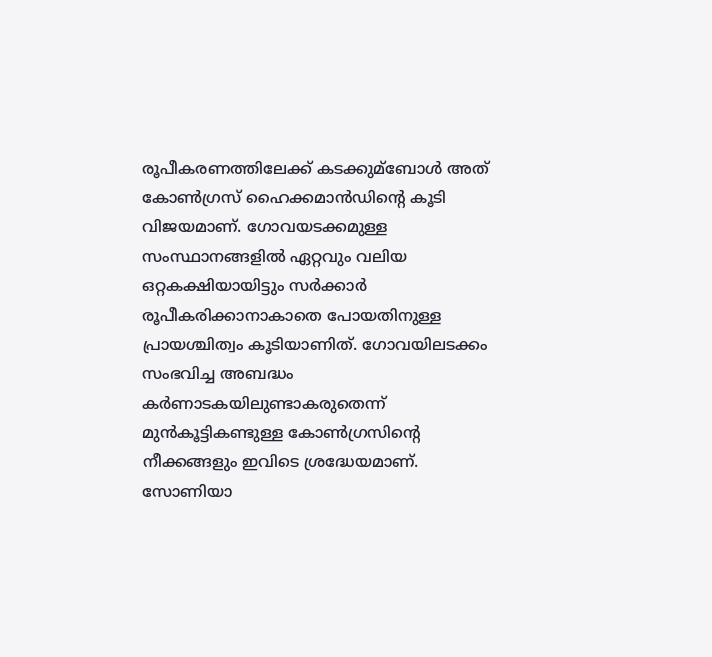രൂപീകരണത്തിലേക്ക് കടക്കുമ്‌ബോള്‍ അത് കോണ്‍ഗ്രസ് ഹൈക്കമാന്‍ഡിന്റെ കൂടി വിജയമാണ്. ഗോവയടക്കമുള്ള സംസ്ഥാനങ്ങളില്‍ ഏറ്റവും വലിയ ഒറ്റകക്ഷിയായിട്ടും സര്‍ക്കാര്‍ രൂപീകരിക്കാനാകാതെ പോയതിനുള്ള പ്രായശ്ചിത്വം കൂടിയാണിത്. ഗോവയിലടക്കം സംഭവിച്ച അബദ്ധം കര്‍ണാടകയിലുണ്ടാകരുതെന്ന് മുന്‍കൂട്ടികണ്ടുള്ള കോണ്‍ഗ്രസിന്റെ നീക്കങ്ങളും ഇവിടെ ശ്രദ്ധേയമാണ്. സോണിയാ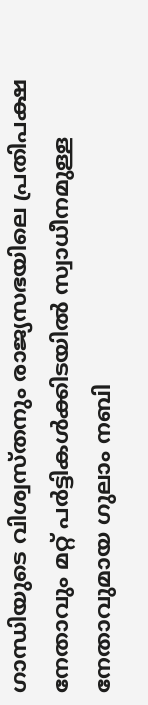ഗാന്ധിയുടെ വിശ്വസ്തനും രാജ്യസഭയിലെ പ്രതിപക്ഷ നേതാവും മറ്റ് പര്‍ട്ടികള്‍ക്കിടയില്‍ സ്വാധീനമുള്ള നേതാവുമായ ഗുലാം നബി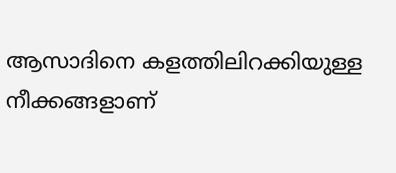ആസാദിനെ കളത്തിലിറക്കിയുള്ള നീക്കങ്ങളാണ്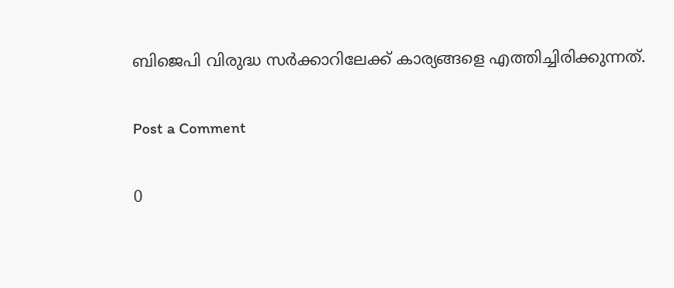ബിജെപി വിരുദ്ധ സര്‍ക്കാറിലേക്ക് കാര്യങ്ങളെ എത്തിച്ചിരിക്കുന്നത്.

Post a Comment

0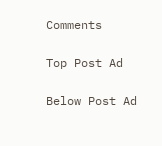Comments

Top Post Ad

Below Post Ad